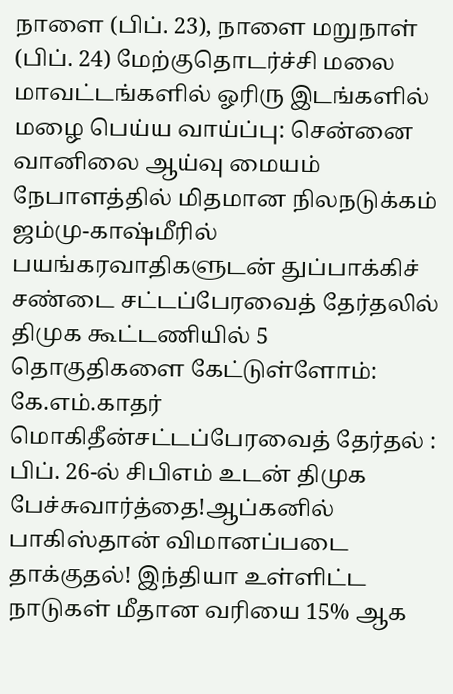நாளை (பிப். 23), நாளை மறுநாள் (பிப். 24) மேற்குதொடர்ச்சி மலை மாவட்டங்களில் ஓரிரு இடங்களில் மழை பெய்ய வாய்ப்பு: சென்னை வானிலை ஆய்வு மையம் நேபாளத்தில் மிதமான நிலநடுக்கம் ஜம்மு-காஷ்மீரில் பயங்கரவாதிகளுடன் துப்பாக்கிச் சண்டை சட்டப்பேரவைத் தேர்தலில் திமுக கூட்டணியில் 5 தொகுதிகளை கேட்டுள்ளோம்: கே.எம்.காதர் மொகிதீன்சட்டப்பேரவைத் தேர்தல் : பிப். 26-ல் சிபிஎம் உடன் திமுக பேச்சுவார்த்தை!ஆப்கனில் பாகிஸ்தான் விமானப்படை தாக்குதல்! இந்தியா உள்ளிட்ட நாடுகள் மீதான வரியை 15% ஆக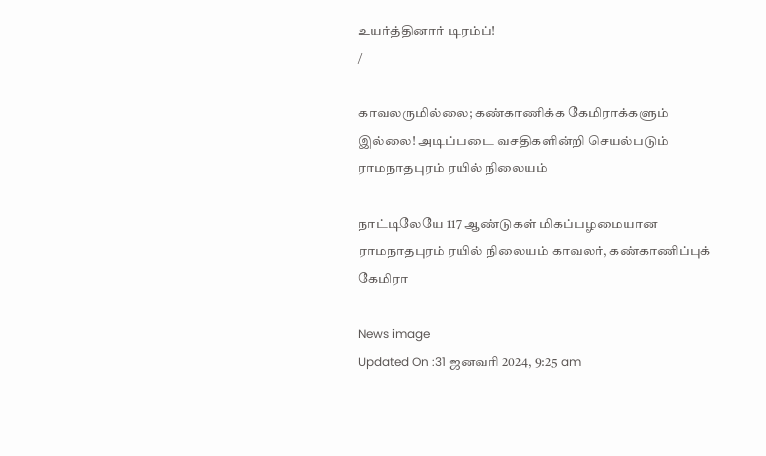உயர்த்தினார் டிரம்ப்!
/

காவலருமில்லை; கண்காணிக்க கேமிராக்களும் இல்லை! அடிப்படை வசதிகளின்றி செயல்படும் ராமநாதபுரம் ரயில் நிலையம்

நாட்டிலேயே 117 ஆண்டுகள் மிகப்பழமையான ராமநாதபுரம் ரயில் நிலையம் காவலர், கண்காணிப்புக் கேமிரா

News image
Updated On :31 ஜனவரி 2024, 9:25 am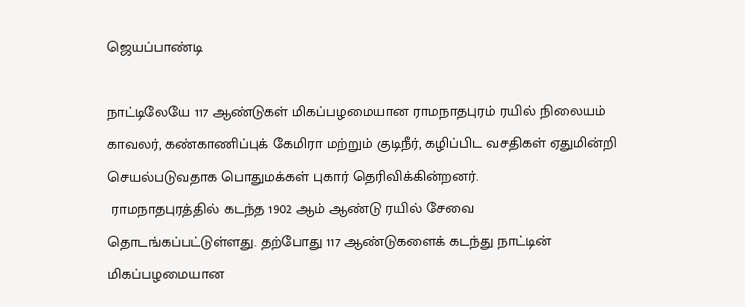ஜெயப்பாண்டி

நாட்டிலேயே 117 ஆண்டுகள் மிகப்பழமையான ராமநாதபுரம் ரயில் நிலையம் காவலர், கண்காணிப்புக் கேமிரா மற்றும் குடிநீர், கழிப்பிட வசதிகள் ஏதுமின்றி செயல்படுவதாக பொதுமக்கள் புகார் தெரிவிக்கின்றனர்.
 ராமநாதபுரத்தில் கடந்த 1902 ஆம் ஆண்டு ரயில் சேவை தொடங்கப்பட்டுள்ளது. தற்போது 117 ஆண்டுகளைக் கடந்து நாட்டின் மிகப்பழமையான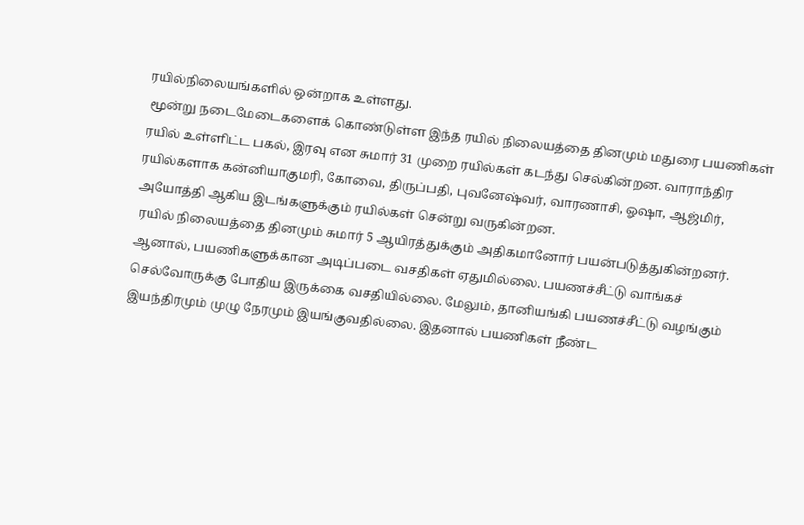ரயில்நிலையங்களில் ஒன்றாக உள்ளது.
 மூன்று நடைமேடைகளைக் கொண்டுள்ள இந்த ரயில் நிலையத்தை தினமும் மதுரை பயணிகள் ரயில் உள்ளிட்ட பகல், இரவு என சுமார் 31 முறை ரயில்கள் கடந்து செல்கின்றன. வாராந்திர ரயில்களாக கன்னியாகுமரி, கோவை, திருப்பதி, புவனேஷ்வர், வாரணாசி, ஓஷா, ஆஜ்மிர், அயோத்தி ஆகிய இடங்களுக்கும் ரயில்கள் சென்று வருகின்றன.
 ரயில் நிலையத்தை தினமும் சுமார் 5 ஆயிரத்துக்கும் அதிகமானோர் பயன்படுத்துகின்றனர். ஆனால், பயணிகளுக்கான அடிப்படை வசதிகள் ஏதுமில்லை. பயணச்சீட்டு வாங்கச் செல்வோருக்கு போதிய இருக்கை வசதியில்லை. மேலும், தானியங்கி பயணச்சீட்டு வழங்கும் இயந்திரமும் முழு நேரமும் இயங்குவதில்லை. இதனால் பயணிகள் நீண்ட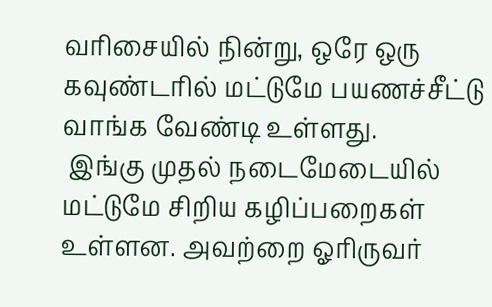வரிசையில் நின்று, ஒரே ஒரு கவுண்டரில் மட்டுமே பயணச்சீட்டு வாங்க வேண்டி உள்ளது.
 இங்கு முதல் நடைமேடையில் மட்டுமே சிறிய கழிப்பறைகள் உள்ளன. அவற்றை ஓரிருவர்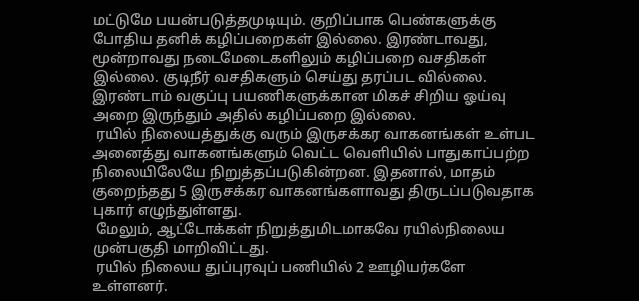மட்டுமே பயன்படுத்தமுடியும். குறிப்பாக பெண்களுக்கு போதிய தனிக் கழிப்பறைகள் இல்லை. இரண்டாவது, மூன்றாவது நடைமேடைகளிலும் கழிப்பறை வசதிகள் இல்லை. குடிநீர் வசதிகளும் செய்து தரப்பட வில்லை.  இரண்டாம் வகுப்பு பயணிகளுக்கான மிகச் சிறிய ஓய்வு அறை இருந்தும் அதில் கழிப்பறை இல்லை.
 ரயில் நிலையத்துக்கு வரும் இருசக்கர வாகனங்கள் உள்பட அனைத்து வாகனங்களும் வெட்ட வெளியில் பாதுகாப்பற்ற நிலையிலேயே நிறுத்தப்படுகின்றன. இதனால், மாதம் குறைந்தது 5 இருசக்கர வாகனங்களாவது திருடப்படுவதாக புகார் எழுந்துள்ளது.
 மேலும், ஆட்டோக்கள் நிறுத்துமிடமாகவே ரயில்நிலைய முன்பகுதி மாறிவிட்டது.
 ரயில் நிலைய துப்புரவுப் பணியில் 2 ஊழியர்களே உள்ளனர்.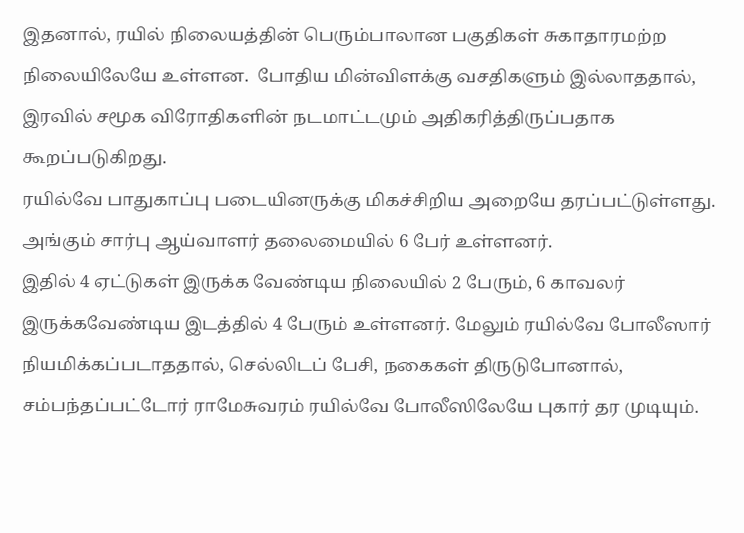இதனால், ரயில் நிலையத்தின் பெரும்பாலான பகுதிகள் சுகாதாரமற்ற நிலையிலேயே உள்ளன.  போதிய மின்விளக்கு வசதிகளும் இல்லாததால், இரவில் சமூக விரோதிகளின் நடமாட்டமும் அதிகரித்திருப்பதாக கூறப்படுகிறது.
ரயில்வே பாதுகாப்பு படையினருக்கு மிகச்சிறிய அறையே தரப்பட்டுள்ளது. அங்கும் சார்பு ஆய்வாளர் தலைமையில் 6 பேர் உள்ளனர்.
இதில் 4 ஏட்டுகள் இருக்க வேண்டிய நிலையில் 2 பேரும், 6 காவலர் இருக்கவேண்டிய இடத்தில் 4 பேரும் உள்ளனர். மேலும் ரயில்வே போலீஸார் நியமிக்கப்படாததால், செல்லிடப் பேசி, நகைகள் திருடுபோனால், சம்பந்தப்பட்டோர் ராமேசுவரம் ரயில்வே போலீஸிலேயே புகார் தர முடியும்.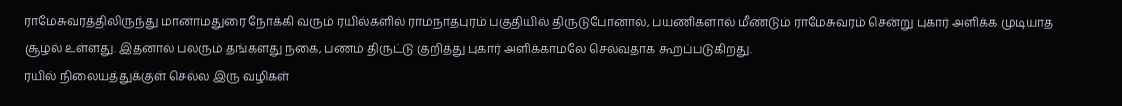ராமேசுவரத்திலிருந்து மானாமதுரை நோக்கி வரும் ரயில்களில் ராமநாதபுரம் பகுதியில் திருடுபோனால், பயணிகளால் மீண்டும் ராமேசுவரம் சென்று புகார் அளிக்க முடியாத சூழல் உள்ளது. இதனால் பலரும் தங்களது நகை, பணம் திருட்டு குறித்து புகார் அளிக்காமலே செல்வதாக கூறப்படுகிறது.
ரயில் நிலையத்துக்குள் செல்ல இரு வழிகள்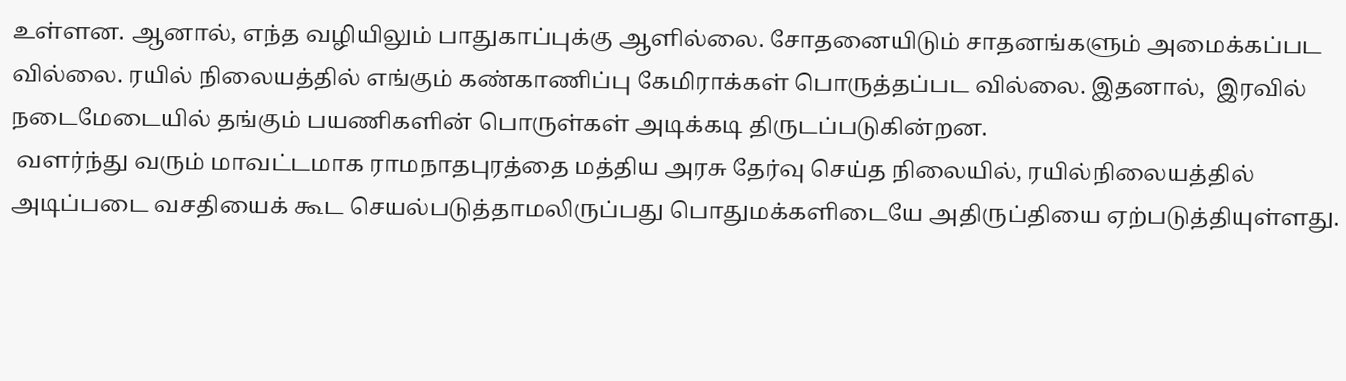உள்ளன. ஆனால், எந்த வழியிலும் பாதுகாப்புக்கு ஆளில்லை. சோதனையிடும் சாதனங்களும் அமைக்கப்பட வில்லை. ரயில் நிலையத்தில் எங்கும் கண்காணிப்பு கேமிராக்கள் பொருத்தப்பட வில்லை. இதனால்,  இரவில் நடைமேடையில் தங்கும் பயணிகளின் பொருள்கள் அடிக்கடி திருடப்படுகின்றன.
 வளர்ந்து வரும் மாவட்டமாக ராமநாதபுரத்தை மத்திய அரசு தேர்வு செய்த நிலையில், ரயில்நிலையத்தில் அடிப்படை வசதியைக் கூட செயல்படுத்தாமலிருப்பது பொதுமக்களிடையே அதிருப்தியை ஏற்படுத்தியுள்ளது.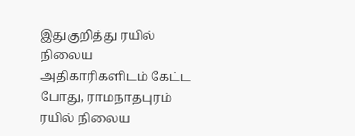இதுகுறித்து ரயில் நிலைய அதிகாரிகளிடம் கேட்ட போது, ராமநாதபுரம் ரயில் நிலைய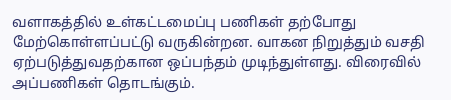வளாகத்தில் உள்கட்டமைப்பு பணிகள் தற்போது மேற்கொள்ளப்பட்டு வருகின்றன. வாகன நிறுத்தும் வசதி ஏற்படுத்துவதற்கான ஒப்பந்தம் முடிந்துள்ளது. விரைவில் அப்பணிகள் தொடங்கும்.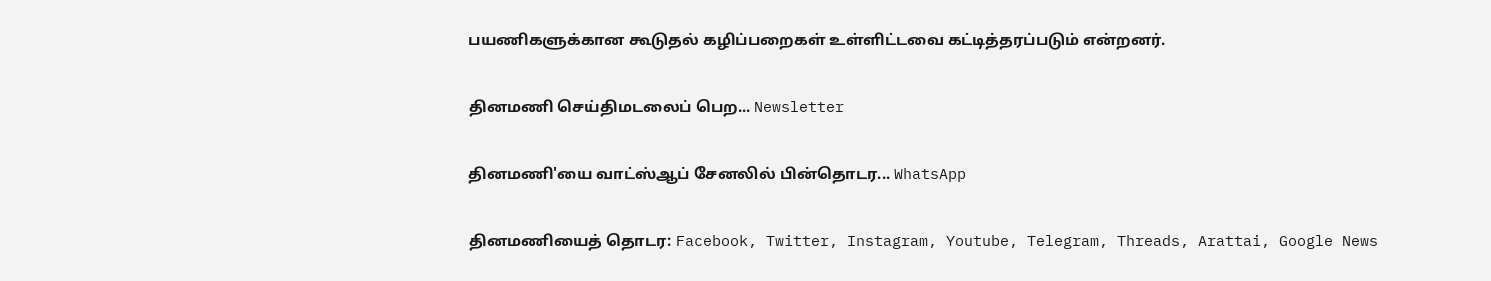பயணிகளுக்கான கூடுதல் கழிப்பறைகள் உள்ளிட்டவை கட்டித்தரப்படும் என்றனர்.

தினமணி செய்திமடலைப் பெற... Newsletter

தினமணி'யை வாட்ஸ்ஆப் சேனலில் பின்தொடர... WhatsApp

தினமணியைத் தொடர: Facebook, Twitter, Instagram, Youtube, Telegram, Threads, Arattai, Google News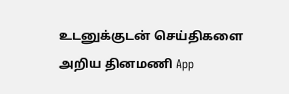உடனுக்குடன் செய்திகளை அறிய தினமணி App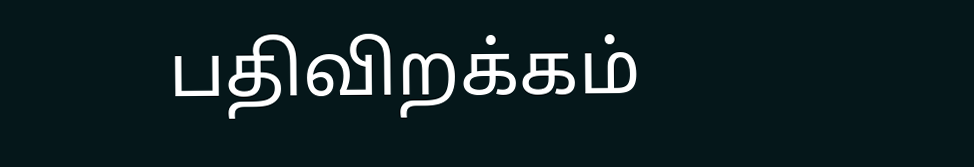பதிவிறக்கம்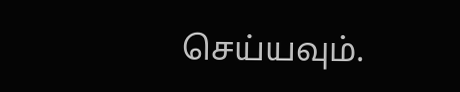செய்யவும்.